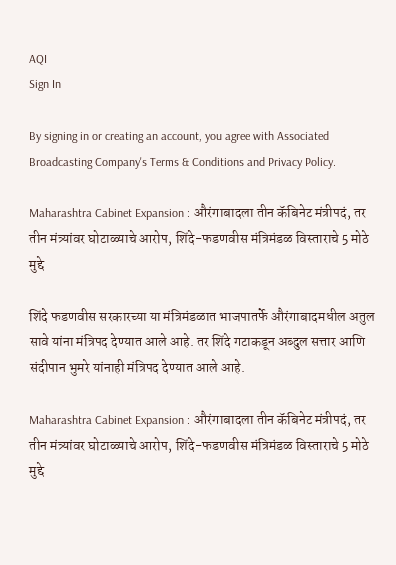AQI
Sign In

By signing in or creating an account, you agree with Associated Broadcasting Company's Terms & Conditions and Privacy Policy.

Maharashtra Cabinet Expansion : औरंगाबादला तीन कॅबिनेट मंत्रीपदं, तर तीन मंत्र्यांवर घोटाळ्याचे आरोप, शिंदे-फडणवीस मंत्रिमंडळ विस्ताराचे 5 मोठे मुद्दे

शिंदे फडणवीस सरकारच्या या मंत्रिमंडळात भाजपातर्फे औरंगाबादमधील अतुल सावे यांना मंत्रिपद देण्यात आले आहे. तर शिंदे गटाकडून अब्दुल सत्तार आणि संदीपान भुमरे यांनाही मंत्रिपद देण्यात आले आहे.

Maharashtra Cabinet Expansion : औरंगाबादला तीन कॅबिनेट मंत्रीपदं, तर तीन मंत्र्यांवर घोटाळ्याचे आरोप, शिंदे-फडणवीस मंत्रिमंडळ विस्ताराचे 5 मोठे मुद्दे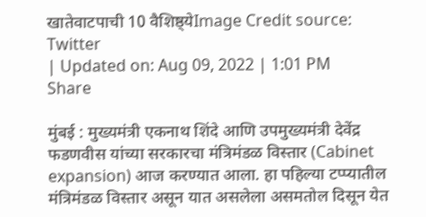खातेवाटपाची 10 वैशिष्ठ्येImage Credit source: Twitter
| Updated on: Aug 09, 2022 | 1:01 PM
Share

मुंबई : मुख्यमंत्री एकनाथ शिंदे आणि उपमुख्यमंत्री देवेंद्र फडणवीस यांच्या सरकारचा मंत्रिमंडळ विस्तार (Cabinet expansion) आज करण्यात आला. हा पहिल्या टप्प्यातील मंत्रिमंडळ विस्तार असून यात असलेला असमतोल दिसून येत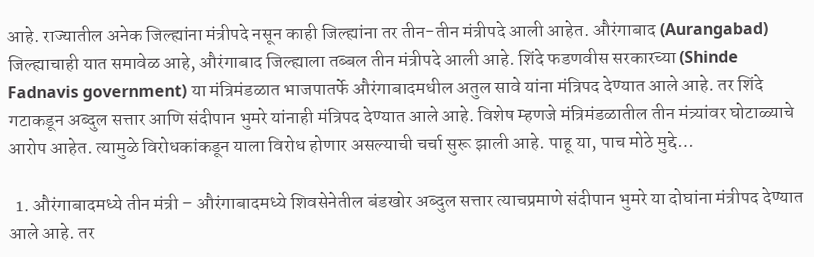आहे. राज्यातील अनेक जिल्ह्यांना मंत्रीपदे नसून काही जिल्ह्यांना तर तीन-तीन मंत्रीपदे आली आहेत. औरंगाबाद (Aurangabad) जिल्ह्याचाही यात समावेळ आहे, औरंगाबाद जिल्ह्याला तब्बल तीन मंत्रीपदे आली आहे. शिंदे फडणवीस सरकारच्या (Shinde Fadnavis government) या मंत्रिमंडळात भाजपातर्फे औरंगाबादमधील अतुल सावे यांना मंत्रिपद देण्यात आले आहे. तर शिंदे गटाकडून अब्दुल सत्तार आणि संदीपान भुमरे यांनाही मंत्रिपद देण्यात आले आहे. विशेष म्हणजे मंत्रिमंडळातील तीन मंत्र्यांवर घोटाळ्याचे आरोप आहेत. त्यामुळे विरोधकांकडून याला विरोध होणार असल्याची चर्चा सुरू झाली आहे. पाहू या, पाच मोठे मुद्दे…

  1. औरंगाबादमध्ये तीन मंत्री – औरंगाबादमध्ये शिवसेनेतील बंडखोर अब्दुल सत्तार त्याचप्रमाणे संदीपान भुमरे या दोघांना मंत्रीपद देण्यात आले आहे. तर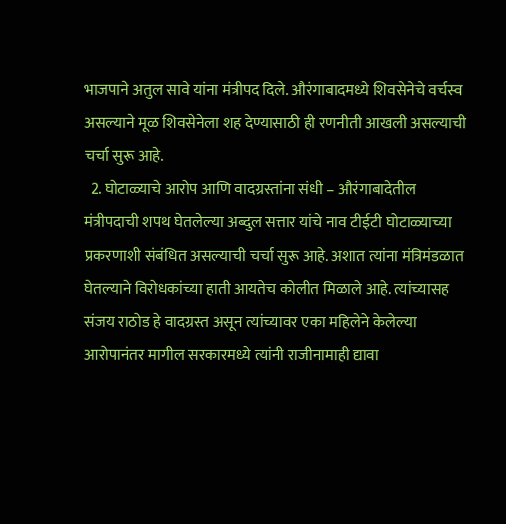भाजपाने अतुल सावे यांना मंत्रीपद दिले. औरंगाबादमध्ये शिवसेनेचे वर्चस्व असल्याने मूळ शिवसेनेला शह देण्यासाठी ही रणनीती आखली असल्याची चर्चा सुरू आहे.
  2. घोटाळ्याचे आरोप आणि वादग्रस्तांना संधी – औरंगाबादेतील मंत्रीपदाची शपथ घेतलेल्या अब्दुल सत्तार यांचे नाव टीईटी घोटाळ्याच्या प्रकरणाशी संबंधित असल्याची चर्चा सुरू आहे. अशात त्यांना मंत्रिमंडळात घेतल्याने विरोधकांच्या हाती आयतेच कोलीत मिळाले आहे. त्यांच्यासह संजय राठोड हे वादग्रस्त असून त्यांच्यावर एका महिलेने केलेल्या आरोपानंतर मागील सरकारमध्ये त्यांनी राजीनामाही द्यावा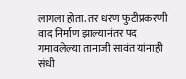लागला होता. तर धरण फुटीप्रकरणी वाद निर्माण झाल्यानंतर पद गमावलेल्या तानाजी सावंत यांनाही संधी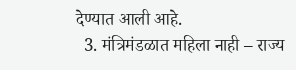देण्यात आली आहे.
  3. मंत्रिमंडळात महिला नाही – राज्य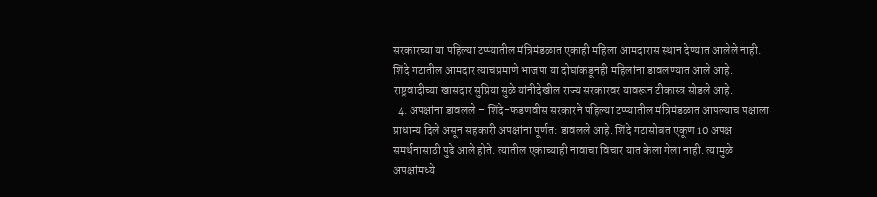सरकारच्या या पहिल्या टप्प्यातील मंत्रिमंडळात एकाही महिला आमदारास स्थान देण्यात आलेले नाही. शिंदे गटातील आमदार त्याचप्रमाणे भाजपा या दोघांकडूनही महिलांना डावलण्यात आले आहे. राष्ट्रवादीच्या खासदार सुप्रिया सुळे यांनीदेखील राज्य सरकारवर यावरून टीकास्त्र सोडले आहे.
  4. अपक्षांना डावलले – शिंदे-फडणवीस सरकारने पहिल्या टप्प्यातील मंत्रिमंडळात आपल्याच पक्षाला प्राधान्य दिले असून सहकारी अपक्षांना पूर्णत: डावलले आहे. शिंदे गटासोबत एकूण 10 अपक्ष समर्थनासाठी पुढे आले होते. त्यातील एकाच्याही नावाचा विचार यात केला गेला नाही. त्यामुळे अपक्षांमध्ये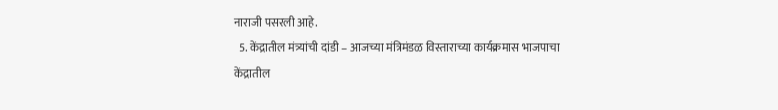नाराजी पसरली आहे.
  5. केंद्रातील मंत्र्यांची दांडी – आजच्या मंत्रिमंडळ विस्ताराच्या कार्यक्रमास भाजपाचा केंद्रातील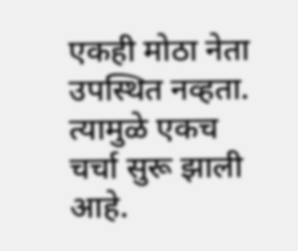एकही मोठा नेता उपस्थित नव्हता. त्यामुळे एकच चर्चा सुरू झाली आहे.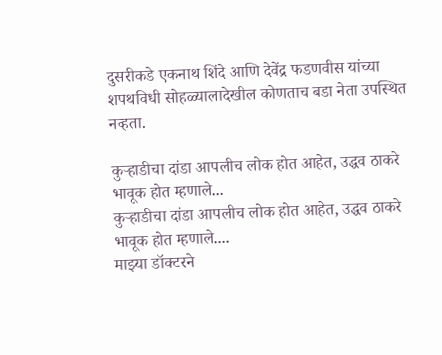दुसरीकडे एकनाथ शिंदे आणि देवेंद्र फडणवीस यांच्या शपथविधी सोहळ्यालादेखील कोणताच बडा नेता उपस्थित नव्हता.

कुऱ्हाडीचा दांडा आपलीच लोक होत आहेत, उद्धव ठाकरे भावूक होत म्हणाले...
कुऱ्हाडीचा दांडा आपलीच लोक होत आहेत, उद्धव ठाकरे भावूक होत म्हणाले....
माझ्या डॉक्टरने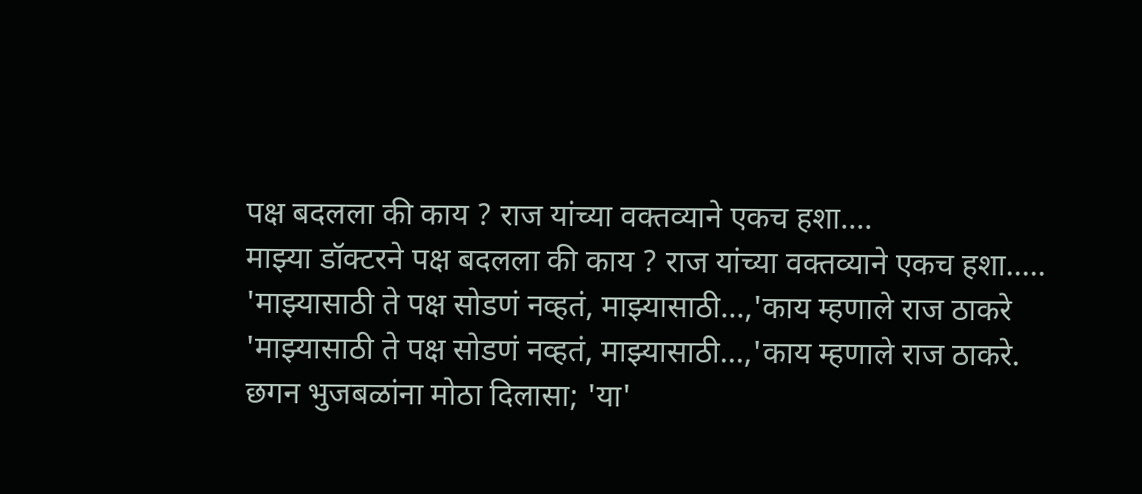पक्ष बदलला की काय ? राज यांच्या वक्तव्याने एकच हशा....
माझ्या डॉक्टरने पक्ष बदलला की काय ? राज यांच्या वक्तव्याने एकच हशा.....
'माझ्यासाठी ते पक्ष सोडणं नव्हतं, माझ्यासाठी...,'काय म्हणाले राज ठाकरे
'माझ्यासाठी ते पक्ष सोडणं नव्हतं, माझ्यासाठी...,'काय म्हणाले राज ठाकरे.
छगन भुजबळांना मोठा दिलासा; 'या'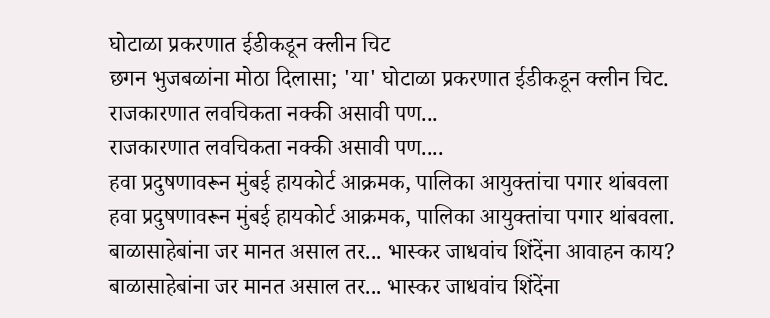घोटाळा प्रकरणात ईडीकडून क्लीन चिट
छगन भुजबळांना मोठा दिलासा; 'या' घोटाळा प्रकरणात ईडीकडून क्लीन चिट.
राजकारणात लवचिकता नक्की असावी पण...
राजकारणात लवचिकता नक्की असावी पण....
हवा प्रदुषणावरून मुंबई हायकोर्ट आक्रमक, पालिका आयुक्तांचा पगार थांबवला
हवा प्रदुषणावरून मुंबई हायकोर्ट आक्रमक, पालिका आयुक्तांचा पगार थांबवला.
बाळासाहेबांना जर मानत असाल तर... भास्कर जाधवांच शिंदेंना आवाहन काय?
बाळासाहेबांना जर मानत असाल तर... भास्कर जाधवांच शिंदेंना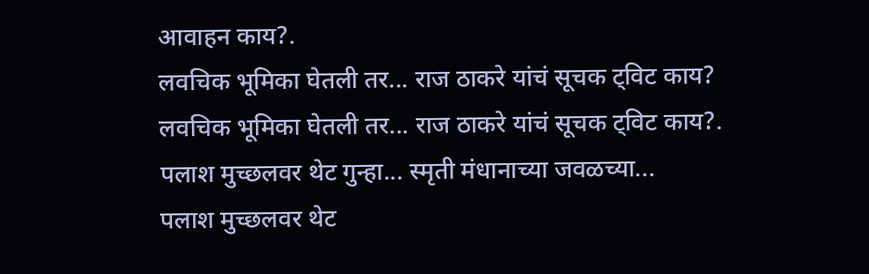आवाहन काय?.
लवचिक भूमिका घेतली तर... राज ठाकरे यांचं सूचक ट्विट काय?
लवचिक भूमिका घेतली तर... राज ठाकरे यांचं सूचक ट्विट काय?.
पलाश मुच्छलवर थेट गुन्हा... स्मृती मंधानाच्या जवळच्या...
पलाश मुच्छलवर थेट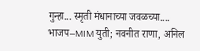गुन्हा... स्मृती मंधानाच्या जवळच्या....
भाजप–MIM युती; नवनीत राणा, अनिल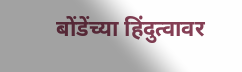बोंडेंच्या हिंदुत्वावर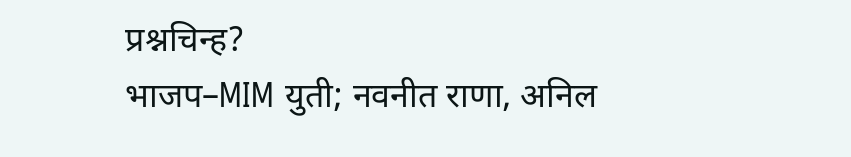प्रश्नचिन्ह?
भाजप–MIM युती; नवनीत राणा, अनिल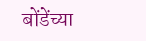बोंडेंच्या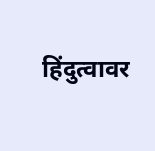हिंदुत्वावर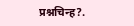प्रश्नचिन्ह?.